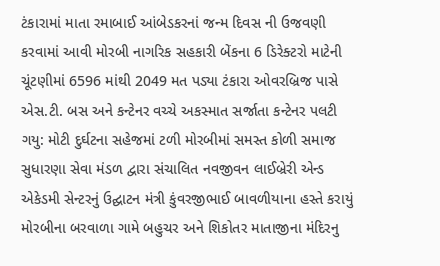ટંકારામાં માતા રમાબાઈ આંબેડકરનાં જન્મ દિવસ ની ઉજવણી કરવામાં આવી મોરબી નાગરિક સહકારી બેંકના 6 ડિરેક્ટરો માટેની ચૂંટણીમાં 6596 માંથી 2049 મત પડ્યા ટંકારા ઓવરબ્રિજ પાસે એસ.ટી. બસ અને કન્ટેનર વચ્ચે અકસ્માત સર્જાતા કન્ટેનર પલટી ગયુ: મોટી દુર્ઘટના સહેજમાં ટળી મોરબીમાં સમસ્ત કોળી સમાજ સુધારણા સેવા મંડળ દ્વારા સંચાલિત નવજીવન લાઈબ્રેરી એન્ડ એકેડમી સેન્ટરનું ઉદ્ઘાટન મંત્રી કુંવરજીભાઈ બાવળીયાના હસ્તે કરાયું મોરબીના બરવાળા ગામે બહુચર અને શિકોતર માતાજીના મંદિરનુ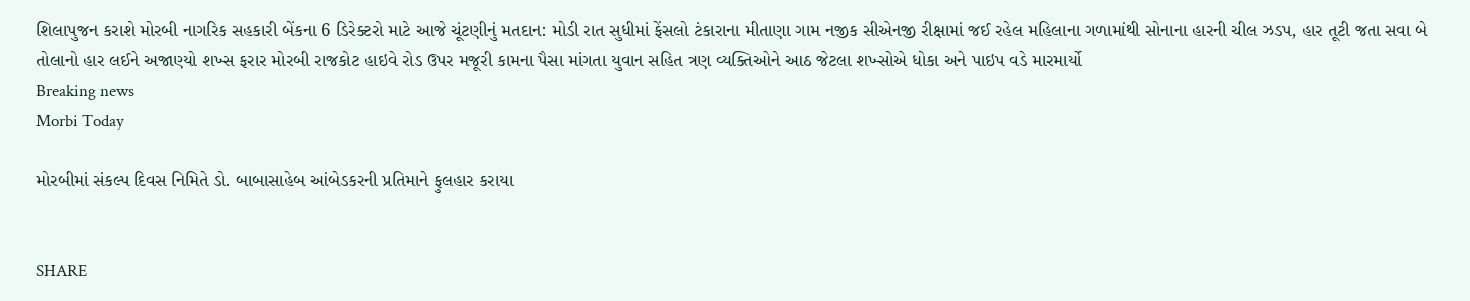શિલાપુજન કરાશે મોરબી નાગરિક સહકારી બેંકના 6 ડિરેક્ટરો માટે આજે ચૂંટણીનું મતદાન: મોડી રાત સુધીમાં ફેંસલો ટંકારાના મીતાણા ગામ નજીક સીએનજી રીક્ષામાં જઈ રહેલ મહિલાના ગળામાંથી સોનાના હારની ચીલ ઝડપ, હાર તૂટી જતા સવા બે તોલાનો હાર લઈને અજાણ્યો શખ્સ ફરાર મોરબી રાજકોટ હાઇવે રોડ ઉપર મજૂરી કામના પૈસા માંગતા યુવાન સહિત ત્રણ વ્યક્તિઓને આઠ જેટલા શખ્સોએ ધોકા અને પાઇપ વડે મારમાર્યો
Breaking news
Morbi Today

મોરબીમાં સંકલ્પ દિવસ નિમિતે ડો. બાબાસાહેબ આંબેડકરની પ્રતિમાને ફુલહાર કરાયા


SHARE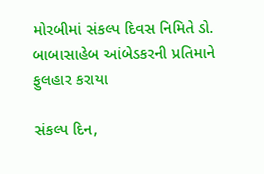મોરબીમાં સંકલ્પ દિવસ નિમિતે ડો. બાબાસાહેબ આંબેડકરની પ્રતિમાને ફુલહાર કરાયા

સંકલ્પ દિન,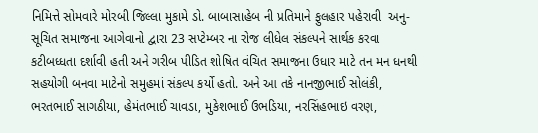નિમિત્તે સોમવારે મોરબી જિલ્લા મુકામે ડો. બાબાસાહેબ ની પ્રતિમાને ફુલહાર પહેરાવી  અનુ-સૂચિત સમાજના આગેવાનો દ્વારા 23 સપ્ટેમ્બર ના રોજ લીધેલ સંકલ્પને સાર્થક કરવા કટીબધ્ધતા દર્શાવી હતી અને ગરીબ પીડિત શોષિત વંચિત સમાજના ઉધાર માટે તન મન ધનથી સહયોગી બનવા માટેનો સમુહમાં સંકલ્પ કર્યો હતો. અને આ તકે નાનજીભાઈ સોલંકી, ભરતભાઈ સાગઠીયા, હેમંતભાઈ ચાવડા, મુકેશભાઈ ઉભડિયા, નરસિંહભાઇ વરણ,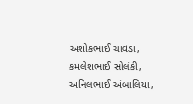અશોકભાઈ ચાવડા, કમલેશભાઈ સોલંકી, અનિલભાઈ અંબાલિયા,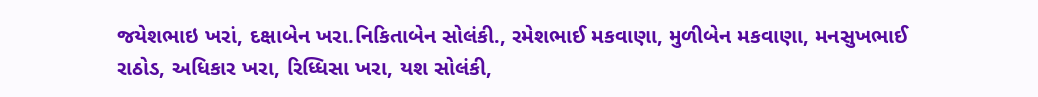જયેશભાઇ ખરાં, દક્ષાબેન ખરા.નિકિતાબેન સોલંકી., રમેશભાઈ મકવાણા, મુળીબેન મકવાણા, મનસુખભાઈ રાઠોડ, અધિકાર ખરા, રિધ્ધિસા ખરા, યશ સોલંકી,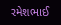રમેશભાઈ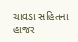ચાવડા સહિતના હાજર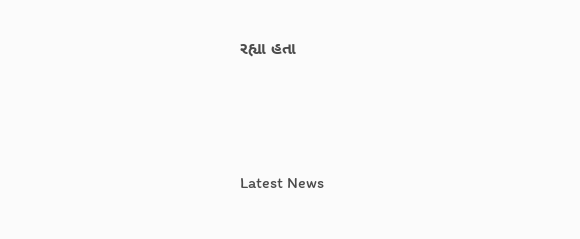રહ્યા હતા






Latest News